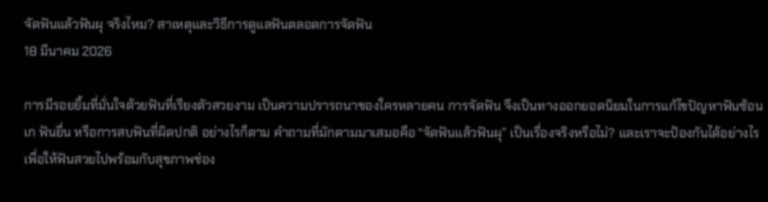จัดฟันแล้วฟันผุ จริงไหม? สาเหตุและวิธีการดูแลฟันตลอดการจัดฟัน
18 มีนาคม 2026

การมีรอยยิ้มที่มั่นใจด้วยฟันที่เรียงตัวสวยงาม เป็นความปรารถนาของใครหลายคน การจัดฟัน จึงเป็นทางออกยอดนิยมในการแก้ไขปัญหาฟันซ้อนเก ฟันยื่น หรือการสบฟันที่ผิดปกติ อย่างไรก็ตาม คำถามที่มักตามมาเสมอคือ “จัดฟันแล้วฟันผุ” เป็นเรื่องจริงหรือไม่? และเราจะป้องกันได้อย่างไรเพื่อให้ฟันสวยไปพร้อมกับสุขภาพช่อง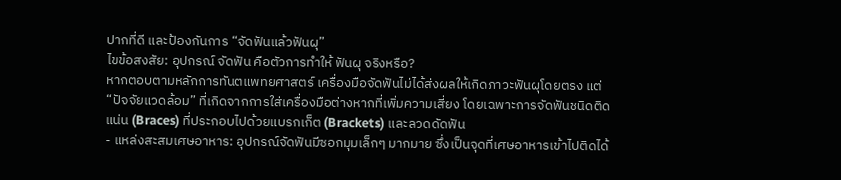ปากที่ดี และป้องกันการ “จัดฟันแล้วฟันผุ”
ไขข้อสงสัย: อุปกรณ์ จัดฟัน คือตัวการทำให้ ฟันผุ จริงหรือ?
หากตอบตามหลักการทันตแพทยศาสตร์ เครื่องมือจัดฟันไม่ได้ส่งผลให้เกิดภาวะฟันผุโดยตรง แต่ “ปัจจัยแวดล้อม” ที่เกิดจากการใส่เครื่องมือต่างหากที่เพิ่มความเสี่ยง โดยเฉพาะการจัดฟันชนิดติดแน่น (Braces) ที่ประกอบไปด้วยแบรกเก็ต (Brackets) และลวดดัดฟัน
- แหล่งสะสมเศษอาหาร: อุปกรณ์จัดฟันมีซอกมุมเล็กๆ มากมาย ซึ่งเป็นจุดที่เศษอาหารเข้าไปติดได้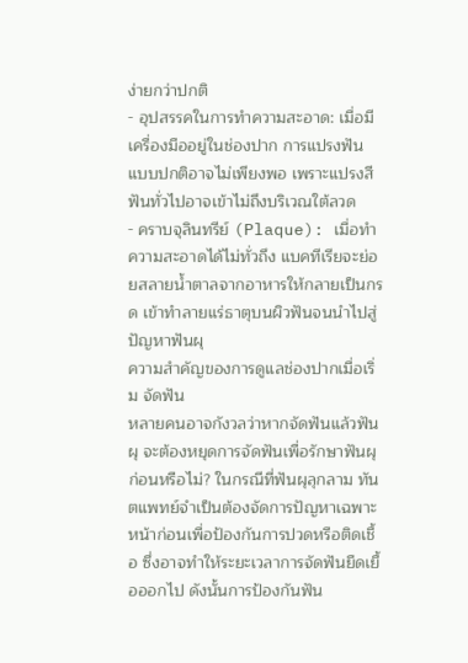ง่ายกว่าปกติ
- อุปสรรคในการทำความสะอาด: เมื่อมีเครื่องมืออยู่ในช่องปาก การแปรงฟันแบบปกติอาจไม่เพียงพอ เพราะแปรงสีฟันทั่วไปอาจเข้าไม่ถึงบริเวณใต้ลวด
- คราบจุลินทรีย์ (Plaque): เมื่อทำความสะอาดได้ไม่ทั่วถึง แบคทีเรียจะย่อยสลายน้ำตาลจากอาหารให้กลายเป็นกรด เข้าทำลายแร่ธาตุบนผิวฟันจนนำไปสู่ปัญหาฟันผุ
ความสำคัญของการดูแลช่องปากเมื่อเริ่ม จัดฟัน
หลายคนอาจกังวลว่าหากจัดฟันแล้วฟันผุ จะต้องหยุดการจัดฟันเพื่อรักษาฟันผุก่อนหรือไม่? ในกรณีที่ฟันผุลุกลาม ทันตแพทย์จำเป็นต้องจัดการปัญหาเฉพาะหน้าก่อนเพื่อป้องกันการปวดหรือติดเชื้อ ซึ่งอาจทำให้ระยะเวลาการจัดฟันยืดเยื้อออกไป ดังนั้นการป้องกันฟัน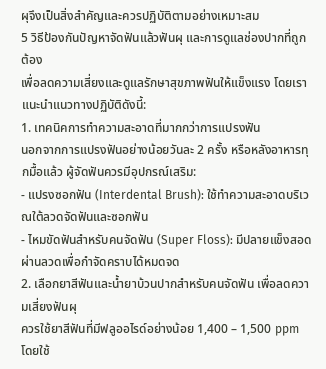ผุจึงเป็นสิ่งสำคัญและควรปฏิบัติตามอย่างเหมาะสม
5 วิธีป้องกันปัญหาจัดฟันแล้วฟันผุ และการดูแลช่องปากที่ถูกต้อง
เพื่อลดความเสี่ยงและดูแลรักษาสุขภาพฟันให้แข็งแรง โดยเราแนะนำแนวทางปฏิบัติดังนี้:
1. เทคนิคการทำความสะอาดที่มากกว่าการแปรงฟัน
นอกจากการแปรงฟันอย่างน้อยวันละ 2 ครั้ง หรือหลังอาหารทุกมื้อแล้ว ผู้จัดฟันควรมีอุปกรณ์เสริม:
- แปรงซอกฟัน (Interdental Brush): ใช้ทำความสะอาดบริเวณใต้ลวดจัดฟันและซอกฟัน
- ไหมขัดฟันสำหรับคนจัดฟัน (Super Floss): มีปลายแข็งสอดผ่านลวดเพื่อกำจัดคราบได้หมดจด
2. เลือกยาสีฟันและน้ำยาบ้วนปากสำหรับคนจัดฟัน เพื่อลดความเสี่ยงฟันผุ
ควรใช้ยาสีฟันที่มีฟลูออไรด์อย่างน้อย 1,400 – 1,500 ppm โดยใช้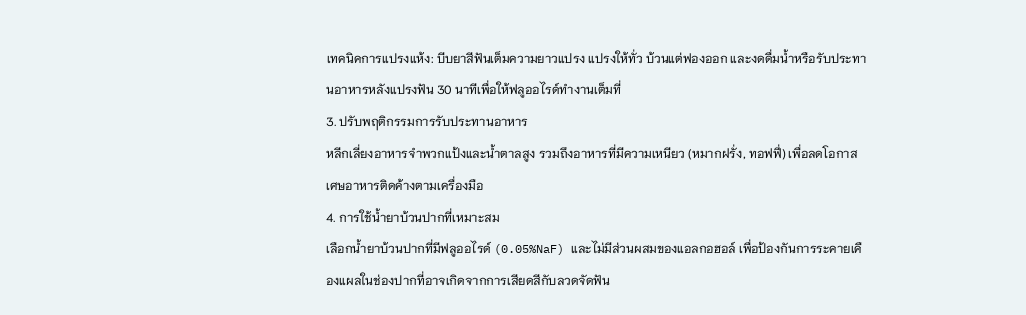เทคนิคการแปรงแห้ง: บีบยาสีฟันเต็มความยาวแปรง แปรงให้ทั่ว บ้วนแต่ฟองออก และงดดื่มน้ำหรือรับประทานอาหารหลังแปรงฟัน 30 นาทีเพื่อให้ฟลูออไรด์ทำงานเต็มที่
3. ปรับพฤติกรรมการรับประทานอาหาร
หลีกเลี่ยงอาหารจำพวกแป้งและน้ำตาลสูง รวมถึงอาหารที่มีความเหนียว (หมากฝรั่ง, ทอฟฟี่) เพื่อลดโอกาสเศษอาหารติดค้างตามเครื่องมือ
4. การใช้น้ำยาบ้วนปากที่เหมาะสม
เลือกน้ำยาบ้วนปากที่มีฟลูออไรด์ (0.05%NaF) และไม่มีส่วนผสมของแอลกอฮอล์ เพื่อป้องกันการระคายเคืองแผลในช่องปากที่อาจเกิดจากการเสียดสีกับลวดจัดฟัน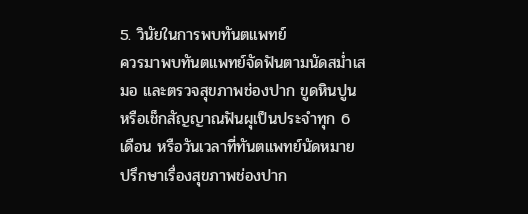5. วินัยในการพบทันตแพทย์
ควรมาพบทันตแพทย์จัดฟันตามนัดสม่ำเสมอ และตรวจสุขภาพช่องปาก ขูดหินปูน หรือเช็กสัญญาณฟันผุเป็นประจำทุก 6 เดือน หรือวันเวลาที่ทันตแพทย์นัดหมาย
ปรึกษาเรื่องสุขภาพช่องปาก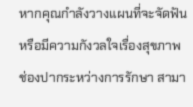หากคุณกำลังวางแผนที่จะจัดฟัน หรือมีความกังวลใจเรื่องสุขภาพช่องปากระหว่างการรักษา สามา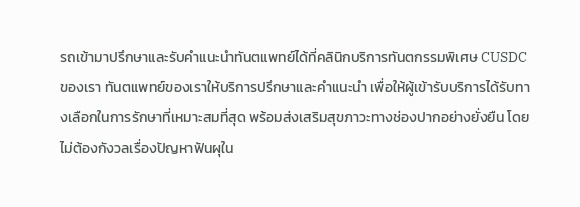รถเข้ามาปรึกษาและรับคำแนะนำทันตแพทย์ได้ที่คลินิกบริการทันตกรรมพิเศษ CUSDC ของเรา ทันตแพทย์ของเราให้บริการปรึกษาและคำแนะนำ เพื่อให้ผู้เข้ารับบริการได้รับทางเลือกในการรักษาที่เหมาะสมที่สุด พร้อมส่งเสริมสุขภาวะทางช่องปากอย่างยั่งยืน โดยไม่ต้องกังวลเรื่องปัญหาฟันผุใน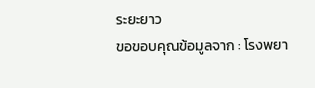ระยะยาว
ขอขอบคุณข้อมูลจาก : โรงพยา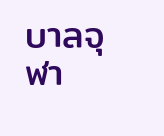บาลจุฬา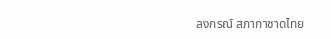ลงกรณ์ สภากาชาดไทย